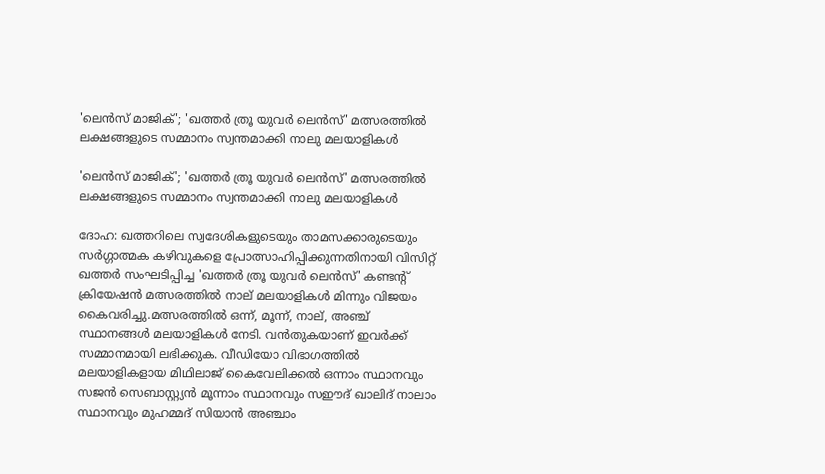'ലെൻസ് മാജിക്'; 'ഖത്തര്‍ ത്രൂ യുവര്‍ ലെൻസ്' മത്സരത്തില്‍ ലക്ഷങ്ങളുടെ സമ്മാനം സ്വന്തമാക്കി നാലു മലയാളികൾ

'ലെൻസ് മാജിക്'; 'ഖത്തര്‍ ത്രൂ യുവര്‍ ലെൻസ്' മത്സരത്തില്‍ ലക്ഷങ്ങളുടെ സമ്മാനം സ്വന്തമാക്കി നാലു മലയാളികൾ

ദോഹ: ഖത്തറിലെ സ്വദേശികളുടെയും താമസക്കാരുടെയും സർഗ്ഗാത്മക കഴിവുകളെ പ്രോത്സാഹിപ്പിക്കുന്നതിനായി വിസിറ്റ് ഖത്തർ സംഘടിപ്പിച്ച 'ഖത്തർ ത്രൂ യുവർ ലെൻസ്' കണ്ടന്‍റ് ക്രിയേഷൻ മത്സരത്തില്‍ നാല് മലയാളികള്‍ മിന്നും വിജയം കൈവരിച്ചു.മത്സരത്തില്‍ ഒന്ന്, മൂന്ന്, നാല്, അഞ്ച് സ്ഥാനങ്ങള്‍ മലയാളികള്‍ നേടി. വൻതുകയാണ് ഇവർക്ക് സമ്മാനമായി ലഭിക്കുക. വീഡിയോ വിഭാഗത്തില്‍ മലയാളികളായ മിഥിലാജ് കൈവേലിക്കല്‍ ഒന്നാം സ്ഥാനവും സജൻ സെബാസ്റ്റ്യൻ മൂന്നാം സ്ഥാനവും സഈദ് ഖാലിദ് നാലാം സ്ഥാനവും മുഹമ്മദ് സിയാൻ അഞ്ചാം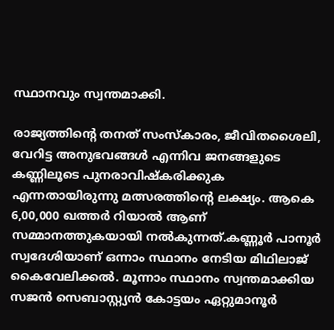സ്ഥാനവും സ്വന്തമാക്കി.

രാജ്യത്തിന്‍റെ തനത് സംസ്കാരം, ജീവിതശൈലി, വേറിട്ട അനുഭവങ്ങള്‍ എന്നിവ ജനങ്ങളുടെ കണ്ണിലൂടെ പുനരാവിഷ്കരിക്കുക എന്നതായിരുന്നു മത്സരത്തിന്‍റെ ലക്ഷ്യം. ആകെ 6,00,000 ഖത്തർ റിയാല്‍ ആണ് സമ്മാനത്തുകയായി നല്‍കുന്നത്.കണ്ണൂർ പാനൂർ സ്വദേശിയാണ് ഒന്നാം സ്ഥാനം നേടിയ മിഥിലാജ് കൈവേലിക്കല്‍. മൂന്നാം സ്ഥാനം സ്വന്തമാക്കിയ സജൻ സെബാസ്റ്റ്യൻ കോട്ടയം ഏറ്റുമാനൂർ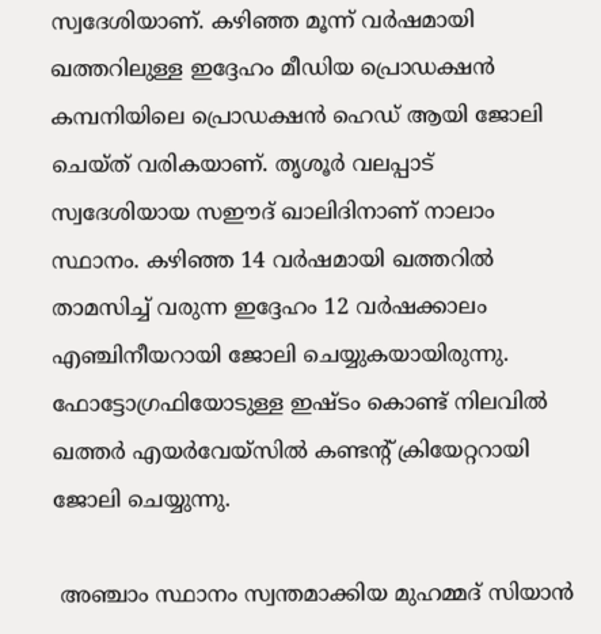സ്വദേശിയാണ്. കഴിഞ്ഞ മൂന്ന് വർഷമായി ഖത്തറിലുള്ള ഇദ്ദേഹം മീഡിയ പ്രൊഡക്ഷൻ കമ്പനിയിലെ പ്രൊഡക്ഷൻ ഹെഡ് ആയി ജോലി ചെയ്ത് വരികയാണ്. തൃശൂർ വലപ്പാട് സ്വദേശിയായ സഈദ് ഖാലിദിനാണ് നാലാം സ്ഥാനം. കഴിഞ്ഞ 14 വർഷമായി ഖത്തറില്‍ താമസിച്ച്‌ വരുന്ന ഇദ്ദേഹം 12 വ‍ർഷക്കാലം എഞ്ചിനീയറായി ജോലി ചെയ്യുകയായിരുന്നു. ഫോട്ടോഗ്രഫിയോടുള്ള ഇഷ്ടം കൊണ്ട് നിലവില്‍ ഖത്തർ എയർവേയ്സില്‍ കണ്ടന്‍റ് ക്രിയേറ്ററായി ജോലി ചെയ്യുന്നു.

 അഞ്ചാം സ്ഥാനം സ്വന്തമാക്കിയ മുഹമ്മദ് സിയാൻ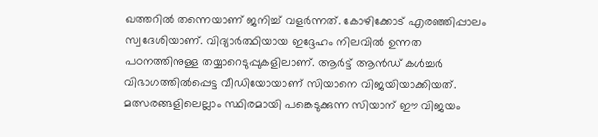ഖത്തറില്‍ തന്നെയാണ് ജനിച്ച്‌ വളർന്നത്. കോഴിക്കോട് എരഞ്ഞിപ്പാലം സ്വദേശിയാണ്. വിദ്യാർത്ഥിയായ ഇദ്ദേഹം നിലവില്‍ ഉന്നത പഠനത്തിനുള്ള തയ്യാറെടുപ്പുകളിലാണ്. ആർട്ട് ആൻഡ് കള്‍ച്ചർ വിഭാഗത്തില്‍പ്പെട്ട വീഡിയോയാണ് സിയാനെ വിജയിയാക്കിയത്. മത്സരങ്ങളിലെല്ലാം സ്ഥിരമായി പങ്കെടുക്കുന്ന സിയാന് ഈ വിജയം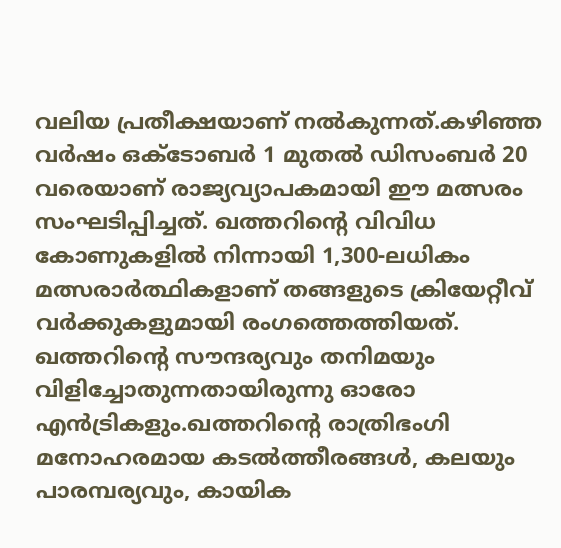വലിയ പ്രതീക്ഷയാണ് നല്‍കുന്നത്.കഴിഞ്ഞ വർഷം ഒക്ടോബർ 1 മുതല്‍ ഡിസംബർ 20 വരെയാണ് രാജ്യവ്യാപകമായി ഈ മത്സരം സംഘടിപ്പിച്ചത്. ഖത്തറിന്റെ വിവിധ കോണുകളില്‍ നിന്നായി 1,300-ലധികം മത്സരാർത്ഥികളാണ് തങ്ങളുടെ ക്രിയേറ്റീവ് വർക്കുകളുമായി രംഗത്തെത്തിയത്. ഖത്തറിന്‍റെ സൗന്ദര്യവും തനിമയും വിളിച്ചോതുന്നതായിരുന്നു ഓരോ എൻട്രികളും.ഖത്തറിന്‍റെ രാത്രിഭംഗി മനോഹരമായ കടല്‍ത്തീരങ്ങള്‍, കലയും പാരമ്പര്യവും, കായിക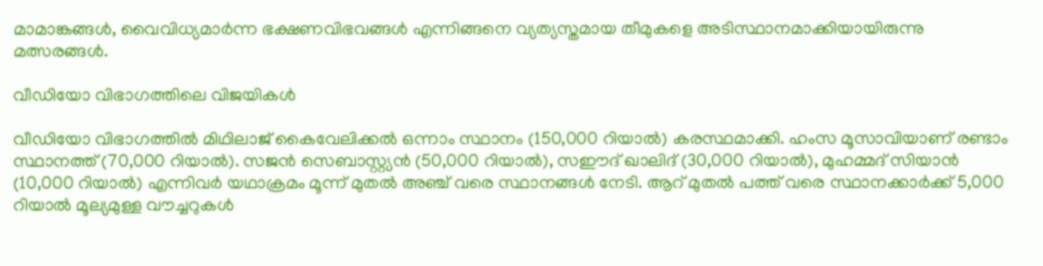മാമാങ്കങ്ങള്‍, വൈവിധ്യമാർന്ന ഭക്ഷണവിഭവങ്ങള്‍ എന്നിങ്ങനെ വ്യത്യസ്തമായ തീമുകളെ അടിസ്ഥാനമാക്കിയായിരുന്നു മത്സരങ്ങള്‍.

വീഡിയോ വിഭാഗത്തിലെ വിജയികള്‍

വീഡിയോ വിഭാഗത്തില്‍ മിഥിലാജ് കൈവേലിക്കല്‍ ഒന്നാം സ്ഥാനം (150,000 റിയാല്‍) കരസ്ഥമാക്കി. ഹംസ മൂസാവിയാണ് രണ്ടാം സ്ഥാനത്ത് (70,000 റിയാല്‍). സജൻ സെബാസ്റ്റ്യൻ (50,000 റിയാല്‍), സഈദ് ഖാലിദ് (30,000 റിയാല്‍), മുഹമ്മദ് സിയാൻ (10,000 റിയാല്‍) എന്നിവർ യഥാക്രമം മൂന്ന് മുതല്‍ അഞ്ച് വരെ സ്ഥാനങ്ങള്‍ നേടി. ആറ് മുതല്‍ പത്ത് വരെ സ്ഥാനക്കാർക്ക് 5,000 റിയാല്‍ മൂല്യമുള്ള വൗച്ചറുകള്‍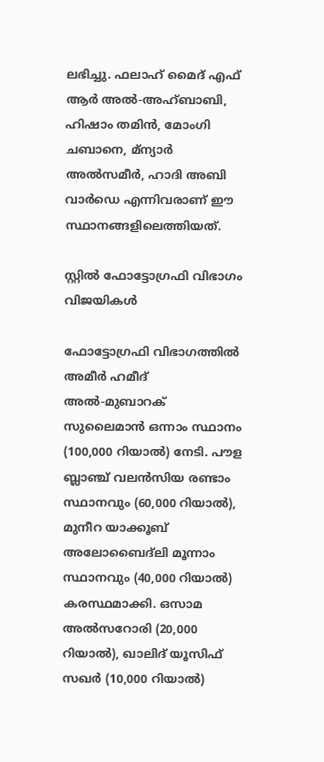ലഭിച്ചു. ഫലാഹ് മൈദ് എഫ് ആർ അല്‍-അഹ്ബാബി, ഹിഷാം തമിൻ, മോംഗി ചബാനെ, മ്ന്യാർ അല്‍സമീർ, ഹാദി അബി വാർഡെ എന്നിവരാണ് ഈ സ്ഥാനങ്ങളിലെത്തിയത്.

സ്റ്റില്‍ ഫോട്ടോഗ്രഫി വിഭാഗം വിജയികള്‍

ഫോട്ടോഗ്രഫി വിഭാഗത്തില്‍ അമീർ ഹമീദ് അല്‍-മുബാറക് സുലൈമാൻ ഒന്നാം സ്ഥാനം (100,000 റിയാല്‍) നേടി. പൗള ബ്ലാഞ്ച് വലൻസിയ രണ്ടാം സ്ഥാനവും (60,000 റിയാല്‍), മുനീറ യാക്കൂബ് അലോബൈദ്ലി മൂന്നാം സ്ഥാനവും (40,000 റിയാല്‍) കരസ്ഥമാക്കി. ഒസാമ അല്‍സറോരി (20,000 റിയാല്‍), ഖാലിദ് യൂസിഫ് സഖർ (10,000 റിയാല്‍)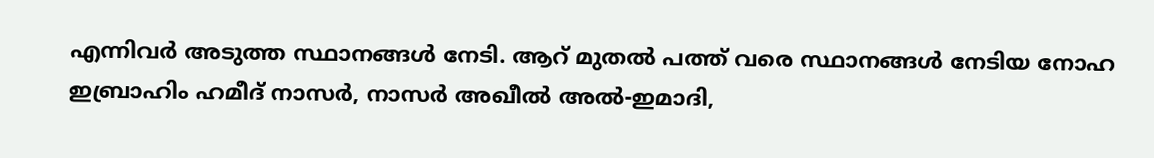എന്നിവർ അടുത്ത സ്ഥാനങ്ങള്‍ നേടി. ആറ് മുതല്‍ പത്ത് വരെ സ്ഥാനങ്ങള്‍ നേടിയ നോഹ ഇബ്രാഹിം ഹമീദ് നാസർ, നാസർ അഖീല്‍ അല്‍-ഇമാദി,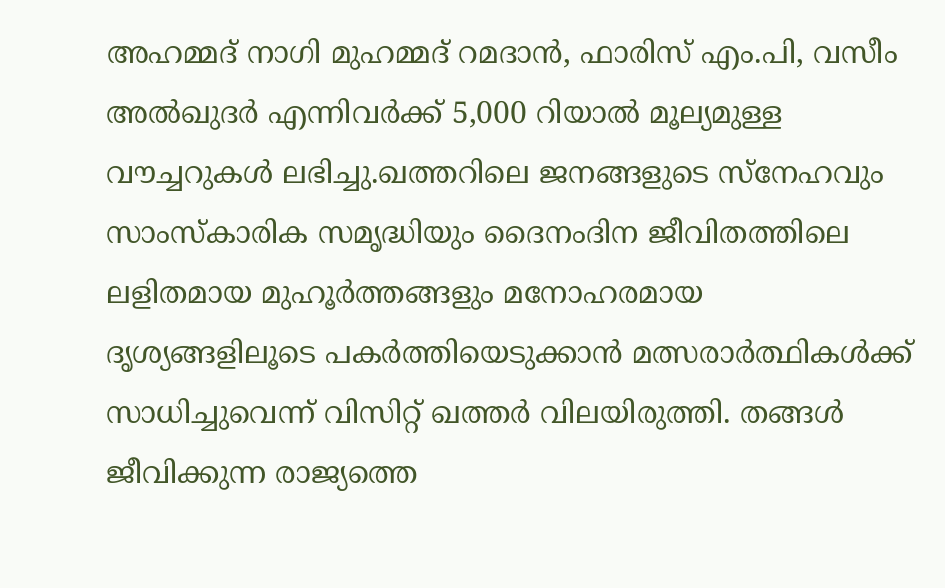അഹമ്മദ് നാഗി മുഹമ്മദ് റമദാൻ, ഫാരിസ് എം.പി, വസീം അല്‍ഖുദർ എന്നിവർക്ക് 5,000 റിയാല്‍ മൂല്യമുള്ള വൗച്ചറുകള്‍ ലഭിച്ചു.ഖത്തറിലെ ജനങ്ങളുടെ സ്നേഹവും സാംസ്കാരിക സമൃദ്ധിയും ദൈനംദിന ജീവിതത്തിലെ ലളിതമായ മുഹൂർത്തങ്ങളും മനോഹരമായ ദൃശ്യങ്ങളിലൂടെ പകർത്തിയെടുക്കാൻ മത്സരാർത്ഥികള്‍ക്ക് സാധിച്ചുവെന്ന് വിസിറ്റ് ഖത്തർ വിലയിരുത്തി. തങ്ങള്‍ ജീവിക്കുന്ന രാജ്യത്തെ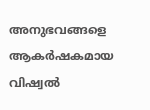അനുഭവങ്ങളെ ആകർഷകമായ വിഷ്വല്‍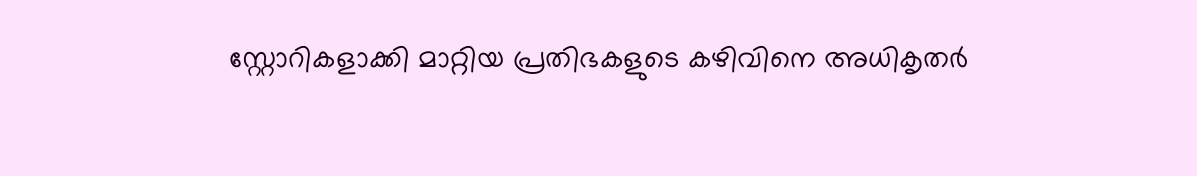സ്റ്റോറികളാക്കി മാറ്റിയ പ്രതിഭകളുടെ കഴിവിനെ അധികൃതർ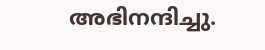അഭിനന്ദിച്ചു.